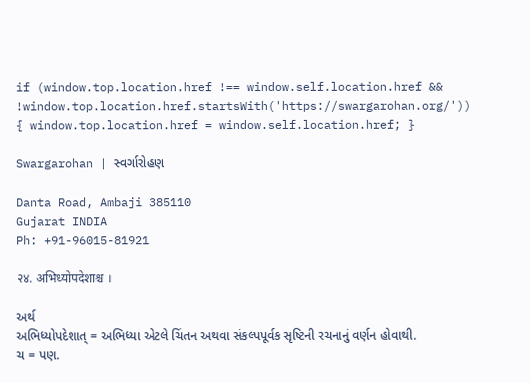if (window.top.location.href !== window.self.location.href && !window.top.location.href.startsWith('https://swargarohan.org/')) { window.top.location.href = window.self.location.href; }

Swargarohan | સ્વર્ગારોહણ

Danta Road, Ambaji 385110
Gujarat INDIA
Ph: +91-96015-81921

२४. अभिध्योपदेशाश्च ।

અર્થ
અભિધ્યોપદેશાત્ = અભિધ્યા એટલે ચિંતન અથવા સંકલ્પપૂર્વક સૃષ્ટિની રચનાનું વર્ણન હોવાથી.
ચ = પણ.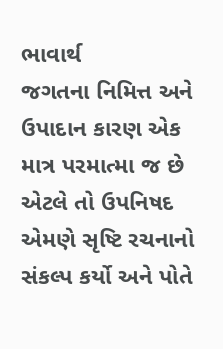ભાવાર્થ
જગતના નિમિત્ત અને ઉપાદાન કારણ એક માત્ર પરમાત્મા જ છે એટલે તો ઉપનિષદ એમણે સૃષ્ટિ રચનાનો સંકલ્પ કર્યો અને પોતે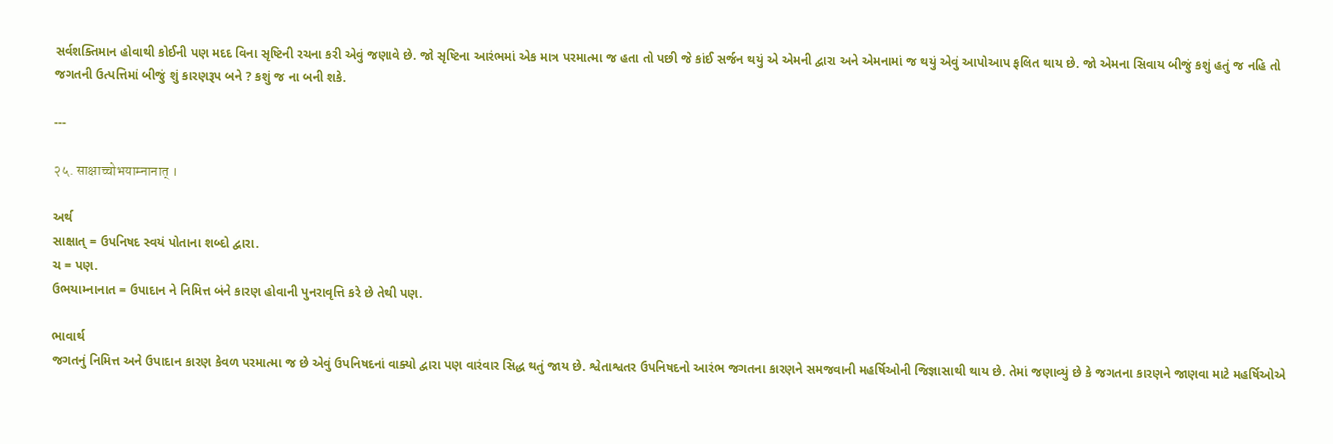સર્વશક્તિમાન હોવાથી કોઈની પણ મદદ વિના સૃષ્ટિની રચના કરી એવું જણાવે છે. જો સૃષ્ટિના આરંભમાં એક માત્ર પરમાત્મા જ હતા તો પછી જે કાંઈ સર્જન થયું એ એમની દ્વારા અને એમનામાં જ થયું એવું આપોઆપ ફલિત થાય છે. જો એમના સિવાય બીજું કશું હતું જ નહિ તો જગતની ઉત્પત્તિમાં બીજું શું કારણરૂપ બને ? કશું જ ના બની શકે.

---

२५. साक्षाच्चोभयाम्नानात् ।

અર્થ
સાક્ષાત્ = ઉપનિષદ સ્વયં પોતાના શબ્દો દ્વારા.
ચ = પણ.
ઉભયામ્નાનાત = ઉપાદાન ને નિમિત્ત બંને કારણ હોવાની પુનરાવૃત્તિ કરે છે તેથી પણ.

ભાવાર્થ
જગતનું નિમિત્ત અને ઉપાદાન કારણ કેવળ પરમાત્મા જ છે એવું ઉપનિષદનાં વાક્યો દ્વારા પણ વારંવાર સિદ્ધ થતું જાય છે. શ્વેતાશ્વતર ઉપનિષદનો આરંભ જગતના કારણને સમજવાની મહર્ષિઓની જિજ્ઞાસાથી થાય છે. તેમાં જણાવ્યું છે કે જગતના કારણને જાણવા માટે મહર્ષિઓએ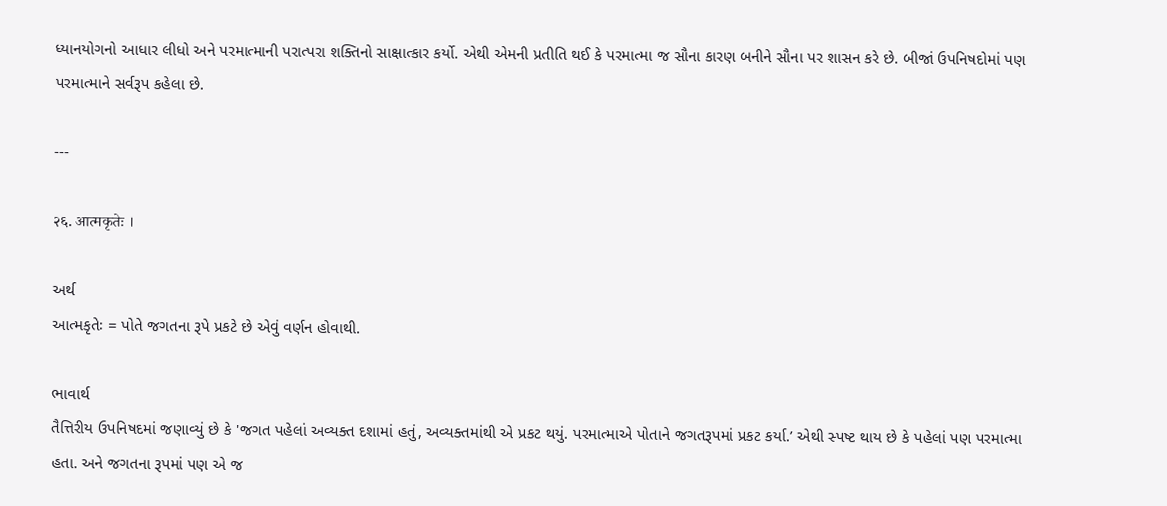ધ્યાનયોગનો આધાર લીધો અને પરમાત્માની પરાત્પરા શક્તિનો સાક્ષાત્કાર કર્યો. એથી એમની પ્રતીતિ થઈ કે પરમાત્મા જ સૌના કારણ બનીને સૌના પર શાસન કરે છે. બીજાં ઉપનિષદોમાં પણ પરમાત્માને સર્વરૂપ કહેલા છે.

---

२६. आत्मकृतेः ।

અર્થ
આત્મકૃતેઃ = પોતે જગતના રૂપે પ્રકટે છે એવું વર્ણન હોવાથી.

ભાવાર્થ
તૈત્તિરીય ઉપનિષદમાં જણાવ્યું છે કે 'જગત પહેલાં અવ્યક્ત દશામાં હતું, અવ્યક્તમાંથી એ પ્રકટ થયું. પરમાત્માએ પોતાને જગતરૂપમાં પ્રકટ કર્યા.’ એથી સ્પષ્ટ થાય છે કે પહેલાં પણ પરમાત્મા હતા. અને જગતના રૂપમાં પણ એ જ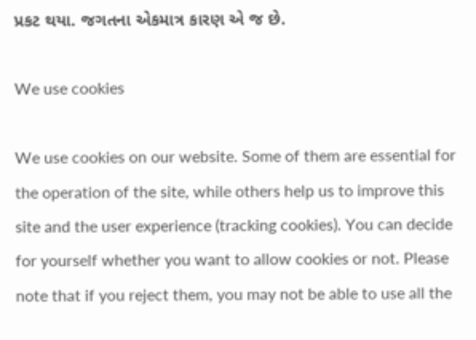પ્રકટ થયા. જગતના એકમાત્ર કારણ એ જ છે.

We use cookies

We use cookies on our website. Some of them are essential for the operation of the site, while others help us to improve this site and the user experience (tracking cookies). You can decide for yourself whether you want to allow cookies or not. Please note that if you reject them, you may not be able to use all the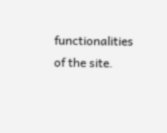functionalities of the site.